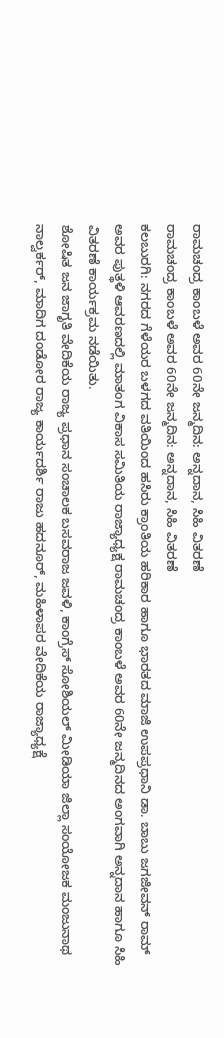ರಾಮಚಂದ್ರ ಕಾಂಬಳೆ ಅವರ 60ನೇ ಜನ್ಮದಿನ: ಅನ್ನದಾನ, ಸಿಹಿ ವಿತರಣೆ
ರಾಮಚಂದ್ರ ಕಾಂಬಳೆ ಅವರ 60ನೇ ಜನ್ಮದಿನ: ಅನ್ನದಾನ, ಸಿಹಿ ವಿತರಣೆ
ಕಲಬುರಗಿ: ನಗರದ ಗೆಳೆಯರ ಬಳಗದ ವತಿಯಿಂದ ಹಸಿರು ಕ್ರಾಂತಿಯ ಹರಿಕಾರ ಹಾಗೂ ಭಾರತದ ಮಾಜಿ ಉಪಪ್ರಧಾನಿ ಡಾ. ಬಾಬು ಜಗಜೀವನ್ ರಾಮ್ ಅವರ ಪುತ್ಥಳಿ ಆವರಣದಲ್ಲಿ ಮಾತಂಗ ವಿಕಾಸ ಸಮಿತಿಯ ರಾಜ್ಯಾಧ್ಯಕ್ಷ ರಾಮಚಂದ್ರ ಕಾಂಬಳೆ ಅವರ 60ನೇ ಜನ್ಮದಿನದ ಅಂಗವಾಗಿ ಅನ್ನದಾನ ಹಾಗೂ ಸಿಹಿ ವಿತರಣೆ ಕಾರ್ಯಕ್ರಮ ನಡೆಯಿತು.
ಶೋಷಿತ ಜನ ಜಾಗೃತಿ ವೇದಿಕೆಯ ರಾಜ್ಯ ಪ್ರಧಾನ ಸಂಚಾಲಕ ಬಸವರಾಜ ಜವಳಿ, ಕಾಂಗ್ರೆಸ್ ಸೋಶಿಯಲ್ ಮೀಡಿಯಾ ಜಿಲ್ಲಾ ಸಂಯೋಜಕ ಮಂಜುನಾಥ ನಾಲ್ವರ್ಕರ್, ಮಾದಿಗ ದಂಡೋರ ರಾಜ್ಯ ಕಾರ್ಯದರ್ಶಿ ರಾಜು ಹದನೂರ್, ಮಹಿಳಾಪರ ವೇದಿಕೆಯ ರಾಜ್ಯಾಧ್ಯಕ್ಷೆ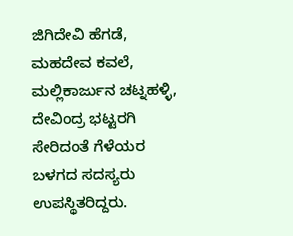ಜಿಗಿದೇವಿ ಹೆಗಡೆ, ಮಹದೇವ ಕವಲೆ, ಮಲ್ಲಿಕಾರ್ಜುನ ಚಟ್ನಹಳ್ಳಿ, ದೇವಿಂದ್ರ ಭಟ್ಟರಗಿ ಸೇರಿದಂತೆ ಗೆಳೆಯರ ಬಳಗದ ಸದಸ್ಯರು ಉಪಸ್ಥಿತರಿದ್ದರು.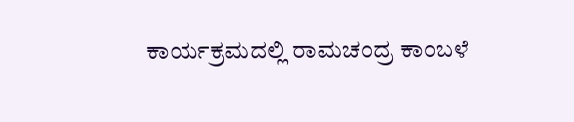ಕಾರ್ಯಕ್ರಮದಲ್ಲಿ ರಾಮಚಂದ್ರ ಕಾಂಬಳೆ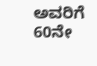ಅವರಿಗೆ 60ನೇ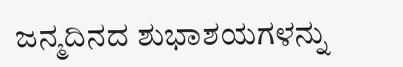ಜನ್ಮದಿನದ ಶುಭಾಶಯಗಳನ್ನು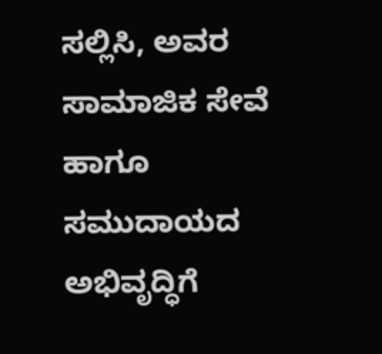ಸಲ್ಲಿಸಿ, ಅವರ ಸಾಮಾಜಿಕ ಸೇವೆ ಹಾಗೂ ಸಮುದಾಯದ ಅಭಿವೃದ್ಧಿಗೆ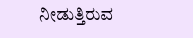ನೀಡುತ್ತಿರುವ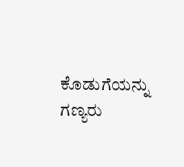ಕೊಡುಗೆಯನ್ನು ಗಣ್ಯರು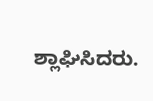ಶ್ಲಾಘಿಸಿದರು.